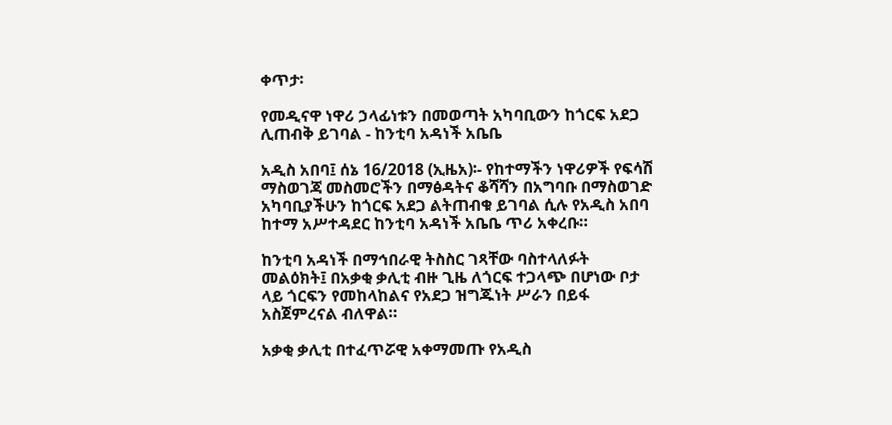ቀጥታ፡

የመዲናዋ ነዋሪ ኃላፊነቱን በመወጣት አካባቢውን ከጎርፍ አደጋ ሊጠብቅ ይገባል - ከንቲባ አዳነች አቤቤ

አዲስ አበባ፤ ሰኔ 16/2018 (ኢዜአ)፡- የከተማችን ነዋሪዎች የፍሳሽ ማስወገጃ መስመሮችን በማፅዳትና ቆሻሻን በአግባቡ በማስወገድ አካባቢያችሁን ከጎርፍ አደጋ ልትጠብቁ ይገባል ሲሉ የአዲስ አበባ ከተማ አሥተዳደር ከንቲባ አዳነች አቤቤ ጥሪ አቀረቡ።

ከንቲባ አዳነች በማኅበራዊ ትስስር ገጻቸው ባስተላለፉት መልዕክት፤ በአቃቂ ቃሊቲ ብዙ ጊዜ ለጎርፍ ተጋላጭ በሆነው ቦታ ላይ ጎርፍን የመከላከልና የአደጋ ዝግጁነት ሥራን በይፋ አስጀምረናል ብለዋል።

አቃቂ ቃሊቲ በተፈጥሯዊ አቀማመጡ የአዲስ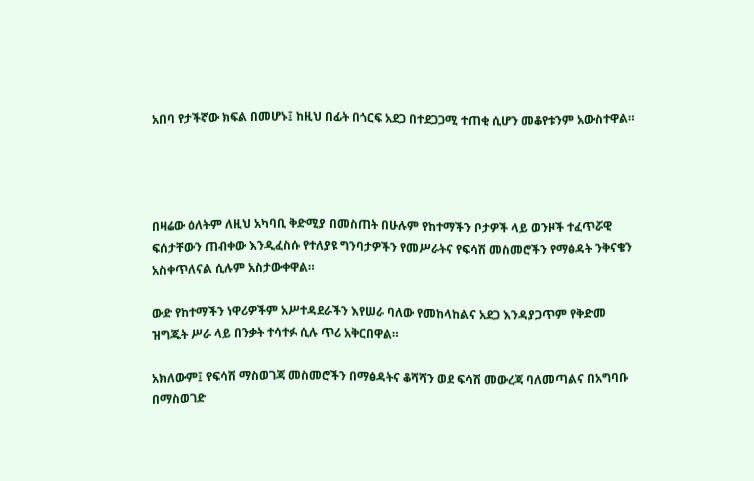አበባ የታችኛው ክፍል በመሆኑ፤ ከዚህ በፊት በጎርፍ አደጋ በተደጋጋሚ ተጠቂ ሲሆን መቆየቱንም አውስተዋል።




በዛሬው ዕለትም ለዚህ አካባቢ ቅድሚያ በመስጠት በሁሉም የከተማችን ቦታዎች ላይ ወንዞች ተፈጥሯዊ ፍሰታቸውን ጠብቀው እንዲፈስሱ የተለያዩ ግንባታዎችን የመሥራትና የፍሳሽ መስመሮችን የማፅዳት ንቅናቄን አስቀጥለናል ሲሉም አስታውቀዋል።

ውድ የከተማችን ነዋሪዎችም አሥተዳደራችን እየሠራ ባለው የመከላከልና አደጋ እንዳያጋጥም የቅድመ ዝግጁት ሥራ ላይ በንቃት ተሳተፉ ሲሉ ጥሪ አቅርበዋል።

አክለውም፤ የፍሳሽ ማስወገጃ መስመሮችን በማፅዳትና ቆሻሻን ወደ ፍሳሽ መውረጃ ባለመጣልና በአግባቡ በማስወገድ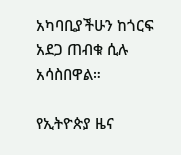አካባቢያችሁን ከጎርፍ አደጋ ጠብቁ ሲሉ አሳስበዋል።

የኢትዮጵያ ዜና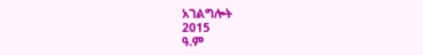አገልግሎት
2015
ዓ.ም